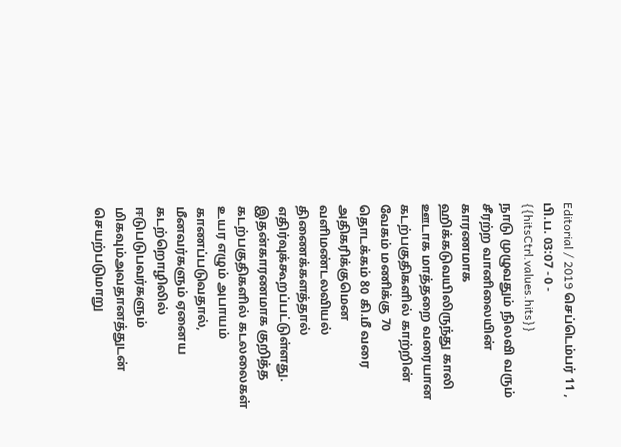Editorial / 2019 செப்டெம்பர் 11 , பி.ப. 03:07 - 0 - {{hitsCtrl.values.hits}}
நாடு முழுவதும் நிலவி வரும் சீரற்ற வானிலையின் காரணமாக ஹிக்கடுவயிலிருந்து காலி ஊடாக மாத்தறை வரையான கடற்பகுதிகளில் காற்றின் வேகம் மணிக்கு 70 தொடக்கம் 80 கி.மீ வரை அதிகரிக்குமென வளிமண்டலவியல் திணைக்களத்தால் எதிர்வுக்கூறப்பட்டுள்ளது.
இதன்காரணமாக குறித்த கடற்பகுதிகளில் கடலலைகள் உயர எழும் அபாயம் காணப்படுவதால், மீனவர்களும் ஏனைய கடற்றொழிலில் ஈடுபடுபவர்களும் மிகவும்அவதானத்துடன் செயற்படுமாறு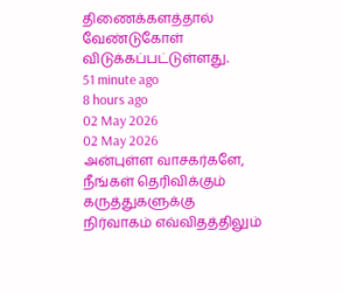திணைக்களத்தால் வேண்டுகோள் விடுக்கப்பட்டுள்ளது.
51 minute ago
8 hours ago
02 May 2026
02 May 2026
அன்புள்ள வாசகர்களே,
நீங்கள் தெரிவிக்கும் கருத்துகளுக்கு நிர்வாகம் எவ்விதத்திலும்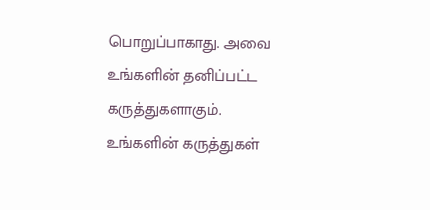பொறுப்பாகாது. அவை உங்களின் தனிப்பட்ட கருத்துகளாகும். உங்களின் கருத்துகள்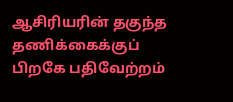ஆசிரியரின் தகுந்த தணிக்கைக்குப் பிறகே பதிவேற்றம்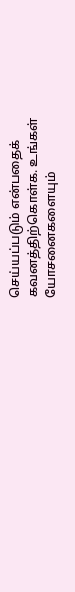செய்யப்படும் என்பதைக் கவனத்திற்கொள்க. உங்கள் யோசனைகளையும்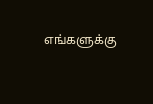எங்களுக்கு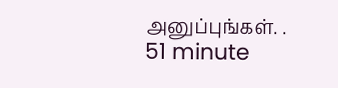அனுப்புங்கள். .
51 minute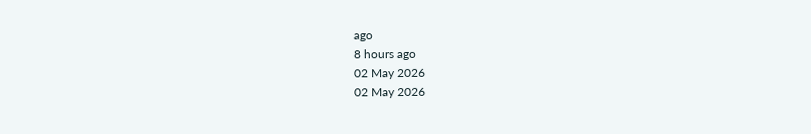ago
8 hours ago
02 May 2026
02 May 2026